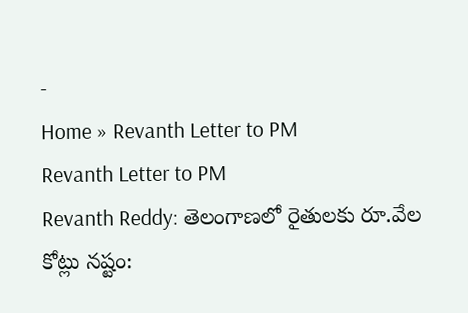-
Home » Revanth Letter to PM
Revanth Letter to PM
Revanth Reddy: తెలంగాణలో రైతులకు రూ.వేల కోట్లు నష్టం: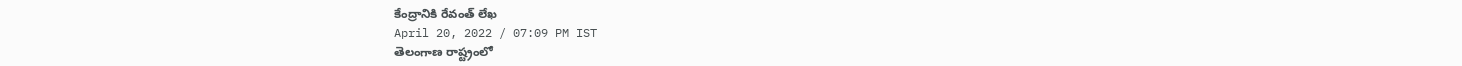కేంద్రానికి రేవంత్ లేఖ
April 20, 2022 / 07:09 PM IST
తెలంగాణ రాష్ట్రంలో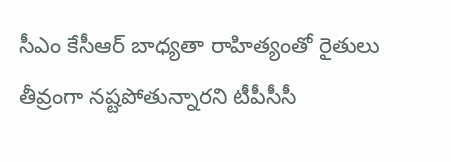సీఎం కేసీఆర్ బాధ్యతా రాహిత్యంతో రైతులు తీవ్రంగా నష్టపోతున్నారని టీపీసీసీ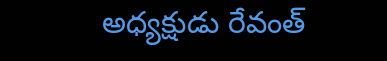అధ్యక్షుడు రేవంత్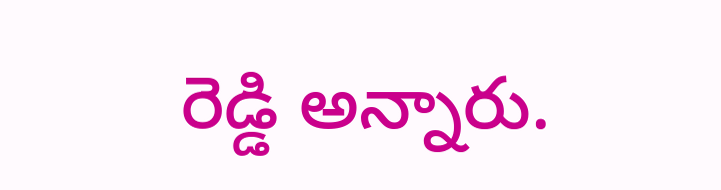రెడ్డి అన్నారు.